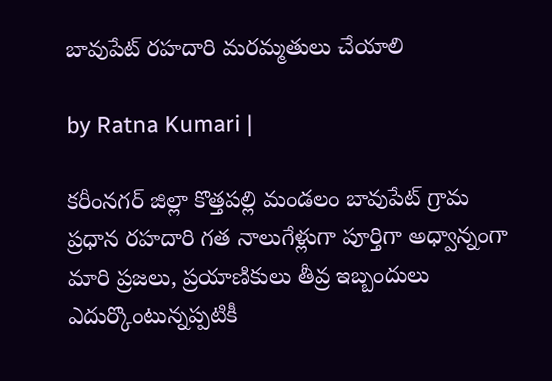బావుపేట్ రహదారి మరమ్మతులు చేయాలి

by Ratna Kumari |

కరీంనగర్ జిల్లా కొత్తపల్లి మండలం బావుపేట్ గ్రామ ప్రధాన రహదారి గత నాలుగేళ్లుగా పూర్తిగా అధ్వాన్నంగా మారి ప్రజలు, ప్రయాణికులు తీవ్ర ఇబ్బందులు ఎదుర్కొంటున్నప్పటికీ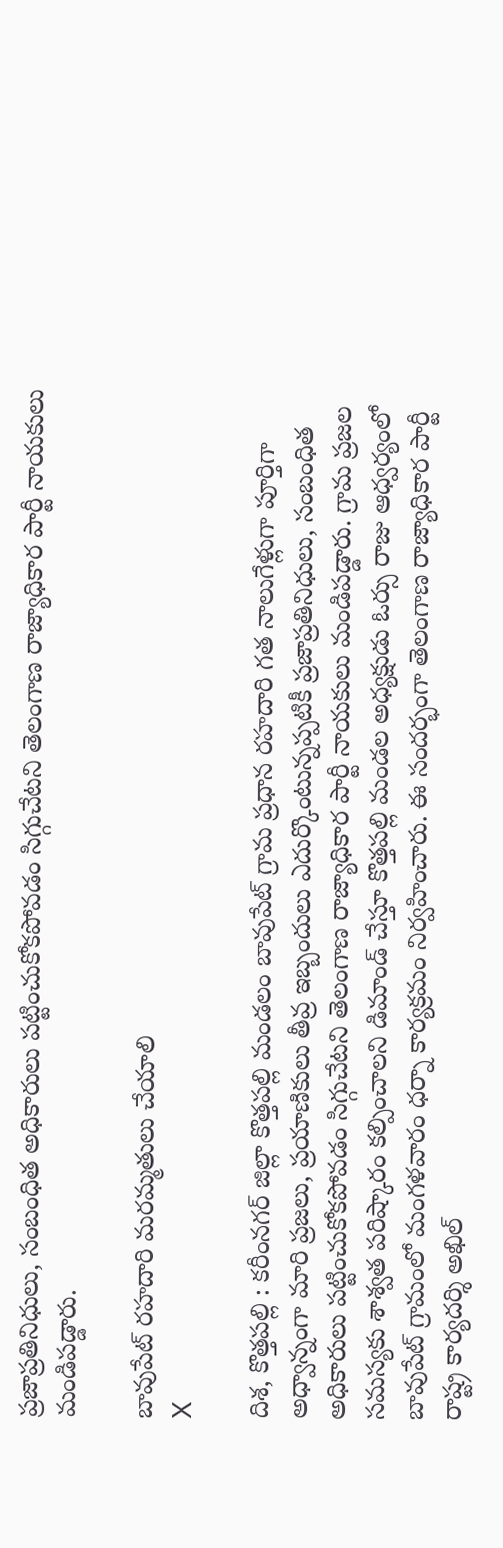ప్రజాప్రతినిధులు, సంబంధిత అధికారులు పట్టించుకోకపోవడం సిగ్గుచేటని తెలంగాణ రాజ్యాధికార పార్టీ నాయకులు మండిపడ్డారు.

బావుపేట్ రహదారి మరమ్మతులు చేయాలి
X

దిశ, కొత్తపల్లి : కరీంనగర్ జిల్లా కొత్తపల్లి మండలం బావుపేట్ గ్రామ ప్రధాన రహదారి గత నాలుగేళ్లుగా పూర్తిగా అధ్వాన్నంగా మారి ప్రజలు, ప్రయాణికులు తీవ్ర ఇబ్బందులు ఎదుర్కొంటున్నప్పటికీ ప్రజాప్రతినిధులు, సంబంధిత అధికారులు పట్టించుకోకపోవడం సిగ్గుచేటని తెలంగాణ రాజ్యాధికార పార్టీ నాయకులు మండిపడ్డారు. గ్రామ ప్రజల సమస్యకు శాశ్వత పరిష్కారం కల్పించాలని డిమాండ్ చేస్తూ కొత్తపల్లి మండల అధ్యక్షుడు ఓర్సు రాజు ఆధ్వర్యంలో బావుపేట్ గ్రామంలో మంగళవారం ధర్నా కార్యక్రమం నిర్వహించారు. ఈ సందర్భంగా తెలంగాణ రాజ్యాధికార పార్టీ రాష్ట్ర కార్యదర్శి అఖిల్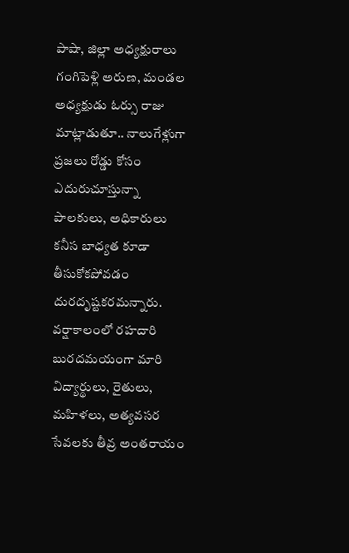పాషా, జిల్లా అధ్యక్షురాలు గంగిపెళ్లి అరుణ, మండల అధ్యక్షుడు ఓర్సు రాజు మాట్లాడుతూ.. నాలుగేళ్లుగా ప్రజలు రోడ్డు కోసం ఎదురుచూస్తున్నా పాలకులు, అధికారులు కనీస బాధ్యత కూడా తీసుకోకపోవడం దురదృష్టకరమన్నారు. వర్షాకాలంలో రహదారి బురదమయంగా మారి విద్యార్థులు, రైతులు, మహిళలు, అత్యవసర సేవలకు తీవ్ర అంతరాయం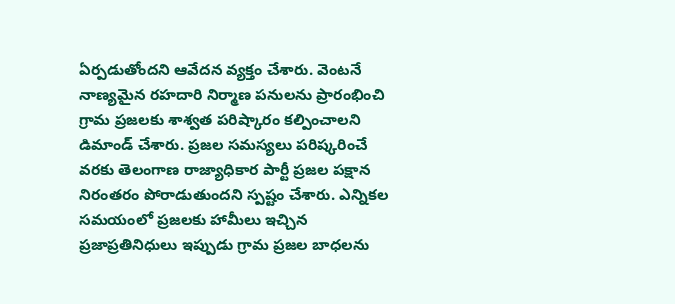ఏర్పడుతోందని ఆవేదన వ్యక్తం చేశారు. వెంటనే నాణ్యమైన రహదారి నిర్మాణ పనులను ప్రారంభించి గ్రామ ప్రజలకు శాశ్వత పరిష్కారం కల్పించాలని డిమాండ్ చేశారు. ప్రజల సమస్యలు పరిష్కరించే వరకు తెలంగాణ రాజ్యాధికార పార్టీ ప్రజల పక్షాన నిరంతరం పోరాడుతుందని స్పష్టం చేశారు. ఎన్నికల సమయంలో ప్రజలకు హామీలు ఇచ్చిన ప్రజాప్రతినిధులు ఇప్పుడు గ్రామ ప్రజల బాధలను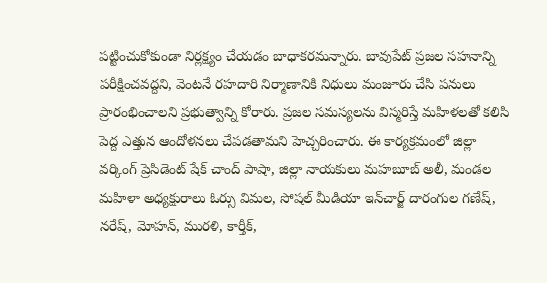పట్టించుకోకుండా నిర్లక్ష్యం చేయడం బాధాకరమన్నారు. బావుపేట్ ప్రజల సహనాన్ని పరీక్షించవద్దని, వెంటనే రహదారి నిర్మాణానికి నిధులు మంజూరు చేసి పనులు ప్రారంభించాలని ప్రభుత్వాన్ని కోరారు. ప్రజల సమస్యలను విస్మరిస్తే మహిళలతో కలిసి పెద్ద ఎత్తున ఆందోళనలు చేపడతామని హెచ్చరించారు. ఈ కార్యక్రమంలో జిల్లా వర్కింగ్ ప్రెసిడెంట్ షేక్ చాంద్ పాషా, జిల్లా నాయకులు మహబూబ్ అలీ, మండల మహిళా అధ్యక్షురాలు ఓర్సు విమల, సోషల్ మీడియా ఇన్‌చార్జ్ దారంగుల గణేష్, నరేష్, మోహన్, మురళి, కార్తీక్,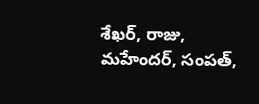శేఖర్, రాజు, మహేందర్, సంపత్,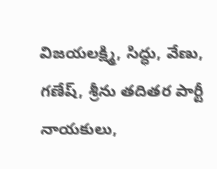విజయలక్ష్మి, సిద్ధు, వేణు, గణేష్, శ్రీను తదితర పార్టీ నాయకులు,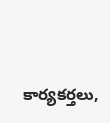కార్యకర్తలు,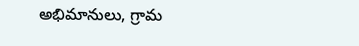అభిమానులు, గ్రామ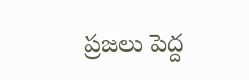ప్రజలు పెద్ద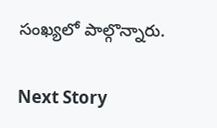సంఖ్యలో పాల్గొన్నారు.

Next Story